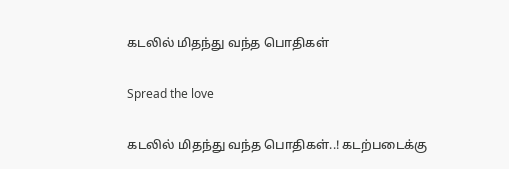கடலில் மிதந்து வந்த பொதிகள்

Spread the love

கடலில் மிதந்து வந்த பொதிகள்..! கடற்படைக்கு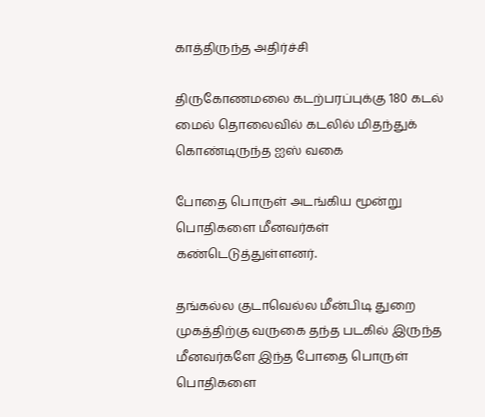காத்திருந்த அதிர்ச்சி

திருகோணமலை கடற்பரப்புக்கு 180 கடல் மைல் தொலைவில் கடலில் மிதந்துக் கொண்டிருந்த ஐஸ் வகை

போதை பொருள் அடங்கிய மூன்று பொதிகளை மீனவர்கள் கண்டெடுத்துள்ளனர்.

தங்கல்ல குடாவெல்ல மீன்பிடி துறை முகத்திற்கு வருகை தந்த படகில் இருந்த மீனவர்களே இந்த போதை பொருள் பொதிகளை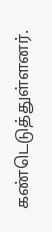கண்டெடுத்துள்ளனர்.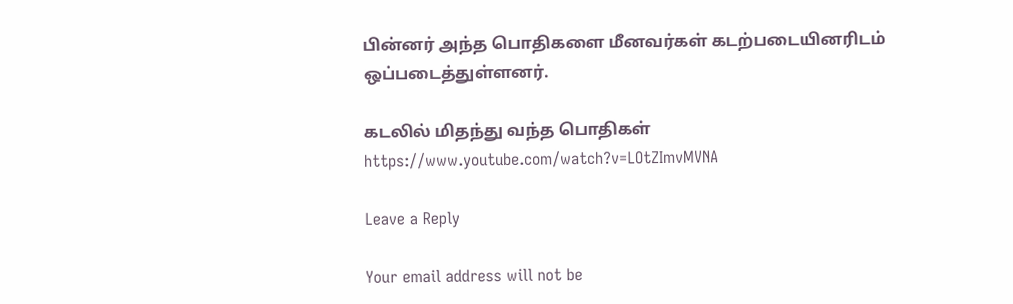பின்னர் அந்த பொதிகளை மீனவர்கள் கடற்படையினரிடம் ஒப்படைத்துள்ளனர்.

கடலில் மிதந்து வந்த பொதிகள்
https://www.youtube.com/watch?v=LOtZImvMVNA

Leave a Reply

Your email address will not be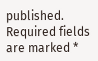published. Required fields are marked *